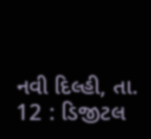નવી દિલ્હી, તા. 12 : ડિજીટલ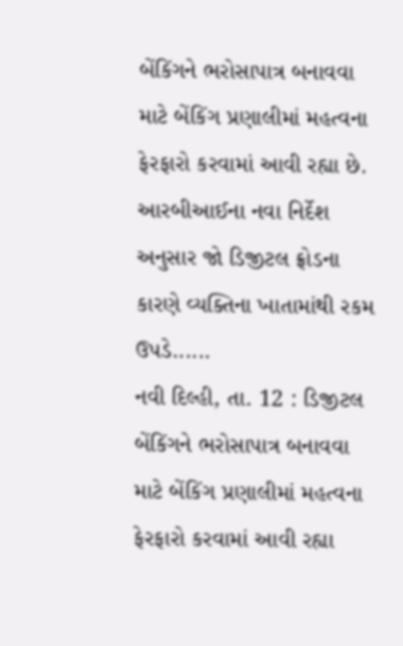બેંકિંગને ભરોસાપાત્ર બનાવવા માટે બેંકિંગ પ્રણાલીમાં મહત્વના ફેરફારો કરવામાં આવી રહ્યા છે. આરબીઆઈના નવા નિર્દેશ અનુસાર જો ડિજીટલ ફ્રોડના કારણે વ્યક્તિના ખાતામાંથી રકમ ઉપડે......
નવી દિલ્હી, તા. 12 : ડિજીટલ બેંકિંગને ભરોસાપાત્ર બનાવવા માટે બેંકિંગ પ્રણાલીમાં મહત્વના ફેરફારો કરવામાં આવી રહ્યા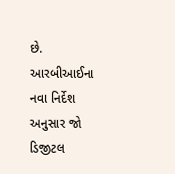છે. આરબીઆઈના નવા નિર્દેશ અનુસાર જો ડિજીટલ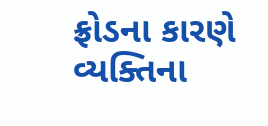ફ્રોડના કારણે વ્યક્તિના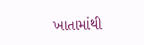ખાતામાંથી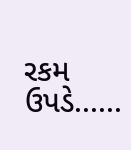રકમ ઉપડે......